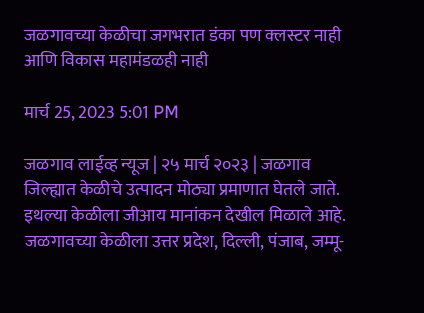जळगावच्या केळीचा जगभरात डंका पण क्‍लस्टर नाही आणि विकास महामंडळही नाही

मार्च 25, 2023 5:01 PM

जळगाव लाईव्ह न्यूज | २५ मार्च २०२३ | जळगाव जिल्ह्यात केळीचे उत्पादन मोठ्या प्रमाणात घेतले जाते. इथल्या केळीला जीआय मानांकन देखील मिळाले आहे. जळगावच्या केळीला उत्तर प्रदेश, दिल्ली, पंजाब, जम्मू-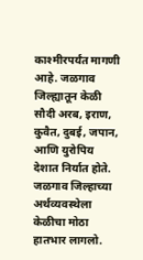काश्मीरपर्यंत मागणी आहे. जळगाव जिल्ह्यातून केळी सौदी अरब, इराण, कुवैत, दुबई, जपान, आणि युरोपिय देशात निर्यात होते. जळगाव जिल्हाच्या अर्थव्यवस्थेला केळीचा मोठा हातभार लागलो.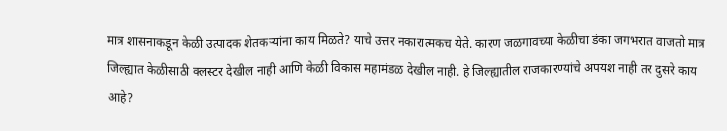मात्र शासनाकडून केळी उत्पादक शेतकर्‍यांना काय मिळते? याचे उत्तर नकारात्मकच येते. कारण जळगावच्या केळीचा डंका जगभरात वाजतो मात्र जिल्ह्यात केळीसाठी क्‍लस्टर देखील नाही आणि केळी विकास महामंडळ देखील नाही. हे जिल्ह्यातील राजकारण्यांचे अपयश नाही तर दुसरे काय आहे?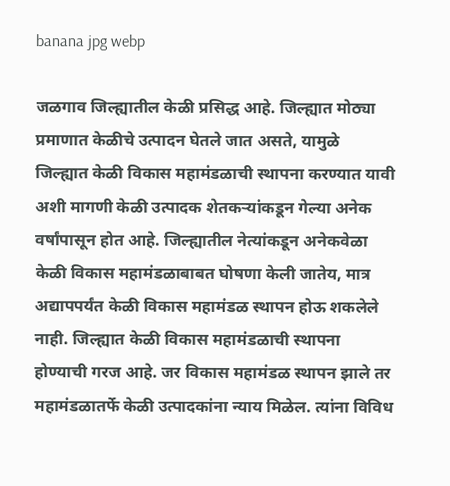banana jpg webp

जळगाव जिल्ह्यातील केळी प्रसिद्ध आहे. जिल्ह्यात मोठ्या प्रमाणात केळीचे उत्पादन घेतले जात असते, यामुळे जिल्ह्यात केळी विकास महामंडळाची स्थापना करण्यात यावी अशी मागणी केळी उत्पादक शेतकर्‍यांकडून गेल्या अनेक वर्षांपासून होत आहे. जिल्ह्यातील नेत्यांकडून अनेकवेळा केळी विकास महामंडळाबाबत घोषणा केली जातेय, मात्र अद्यापपर्यंत केळी विकास महामंडळ स्थापन होऊ शकलेले नाही. जिल्ह्यात केळी विकास महामंडळाची स्थापना होण्याची गरज आहे. जर विकास महामंडळ स्थापन झाले तर महामंडळातर्फे केळी उत्पादकांना न्याय मिळेल. त्यांना विविध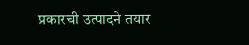प्रकारची उत्पादने तयार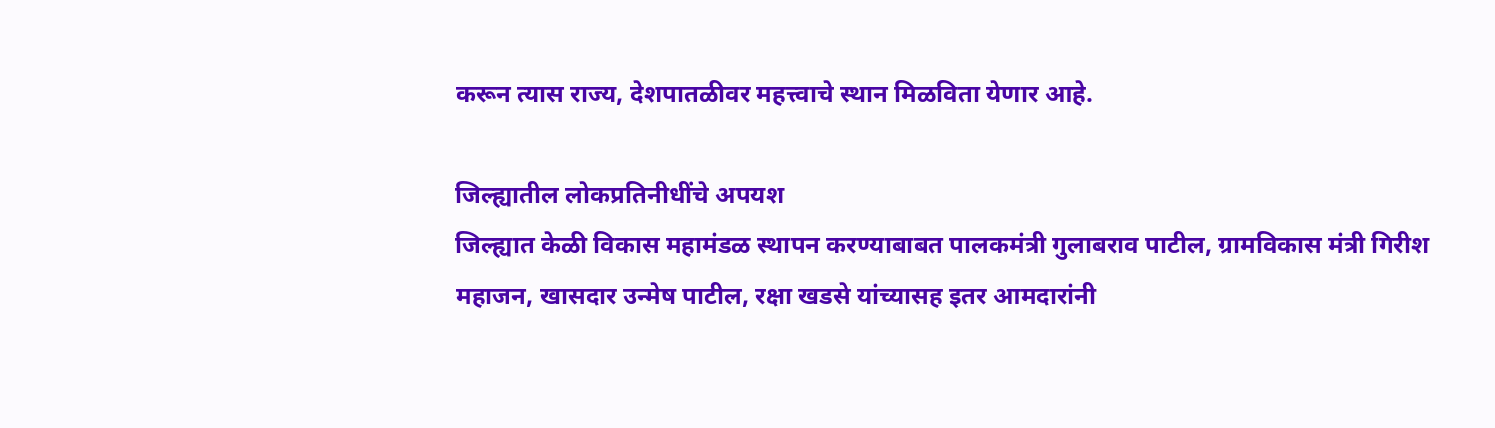करून त्यास राज्य, देशपातळीवर महत्त्वाचे स्थान मिळविता येणार आहे.

जिल्ह्यातील लोकप्रतिनीधींचे अपयश
जिल्ह्यात केळी विकास महामंडळ स्थापन करण्याबाबत पालकमंत्री गुलाबराव पाटील, ग्रामविकास मंत्री गिरीश महाजन, खासदार उन्मेष पाटील, रक्षा खडसे यांच्यासह इतर आमदारांनी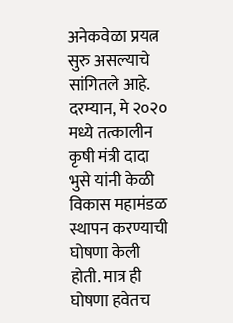अनेकवेळा प्रयत्न सुरु असल्याचे सांगितले आहे. दरम्यान, मे २०२० मध्ये तत्कालीन कृषी मंत्री दादा भुसे यांनी केळी विकास महामंडळ स्थापन करण्याची घोषणा केली होती. मात्र ही घोषणा हवेतच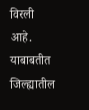विरली आहे. याबाबतीत जिल्ह्यातील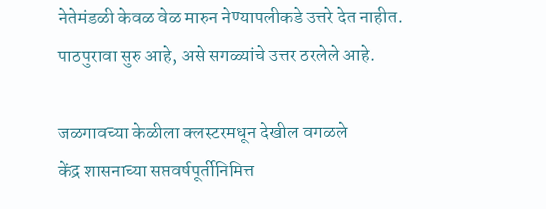नेतेमंडळी केवळ वेळ मारुन नेण्यापलीकडे उत्तरे देत नाहीत. पाठपुरावा सुरु आहे, असे सगळ्यांचे उत्तर ठरलेले आहे.

जळगावच्या केळीला क्लस्टरमधून देखील वगळले
केंद्र शासनाच्या सप्तवर्षपूर्तीनिमित्त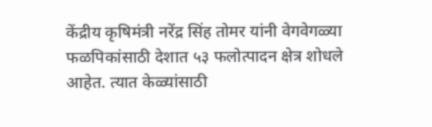केंद्रीय कृषिमंत्री नरेंद्र सिंह तोमर यांनी वेगवेगळ्या फळपिकांसाठी देशात ५३ फलोत्पादन क्षेत्र शोधले आहेत. त्यात केळ्यांसाठी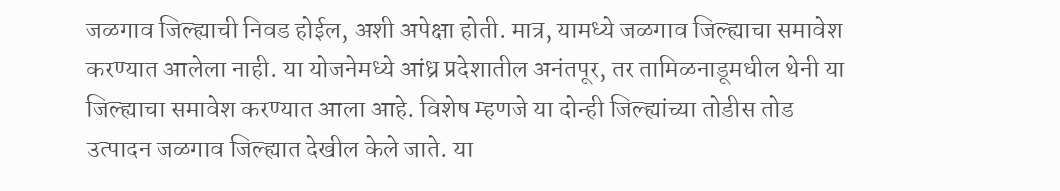जळगाव जिल्ह्याची निवड होईल, अशी अपेक्षा होती. मात्र, यामध्ये जळगाव जिल्ह्याचा समावेश करण्यात आलेला नाही. या योजनेमध्ये आंध्र प्रदेशातील अनंतपूर, तर तामिळनाडूमधील थेनी या जिल्ह्याचा समावेश करण्यात आला आहे. विशेष म्हणजे या दोन्ही जिल्ह्यांच्या तोडीस तोड उत्पादन जळगाव जिल्ह्यात देखील केले जाते. या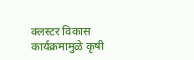क्लस्टर विकास कार्यक्रमामुळे कृषी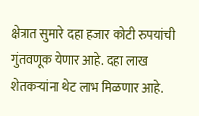क्षेत्रात सुमारे दहा हजार कोटी रुपयांची गुंतवणूक येणार आहे. दहा लाख शेतकर्‍यांना थेट लाभ मिळणार आहे.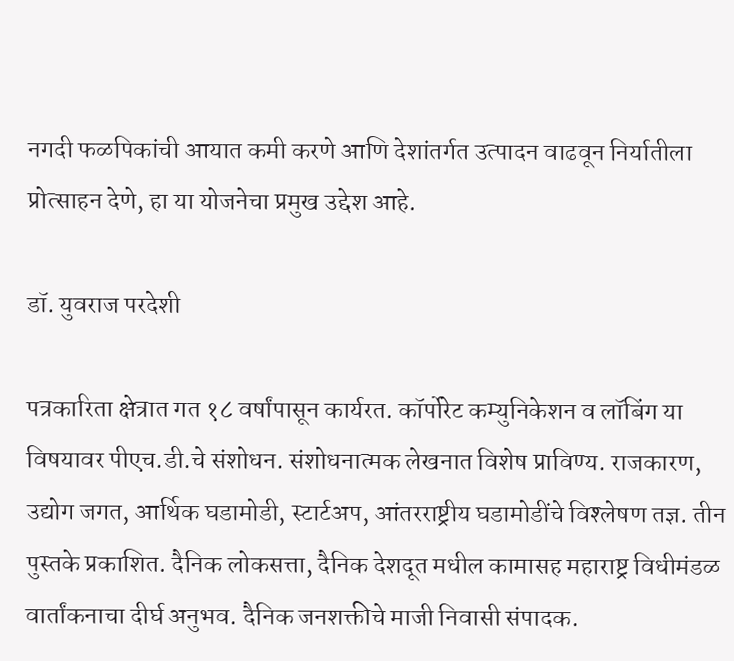नगदी फळपिकांची आयात कमी करणे आणि देशांतर्गत उत्पादन वाढवून निर्यातीला प्रोत्साहन देणे, हा या योजनेचा प्रमुख उद्देश आहे.

डॉ. युवराज परदेशी

पत्रकारिता क्षेत्रात गत १८ वर्षांपासून कार्यरत. कॉर्पोरेट कम्युनिकेशन व लॉबिंग या विषयावर पीएच.डी.चे संशोधन. संशोधनात्मक लेखनात विशेष प्राविण्य. राजकारण, उद्योग जगत, आर्थिक घडामोडी, स्टार्टअप, आंतरराष्ट्रीय घडामोडींचे विश्‍लेषण तज्ञ. तीन पुस्तके प्रकाशित. दैनिक लोकसत्ता, दैनिक देशदूत मधील कामासह महाराष्ट्र विधीमंडळ वार्तांकनाचा दीर्घ अनुभव. दैनिक जनशक्तीचे माजी निवासी संपादक.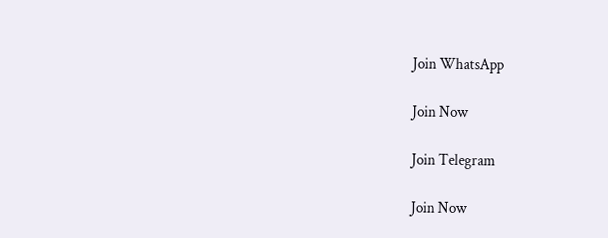Join WhatsApp

Join Now

Join Telegram

Join Now